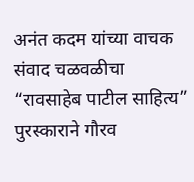अनंत कदम यांच्या वाचक संवाद चळवळीचा “रावसाहेब पाटील साहित्य” पुरस्काराने गौरव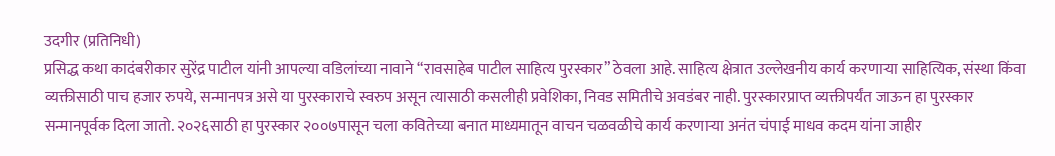उदगीर (प्रतिनिधी)
प्रसिद्ध कथा कादंबरीकार सुरेंद्र पाटील यांनी आपल्या वडिलांच्या नावाने “रावसाहेब पाटील साहित्य पुरस्कार” ठेवला आहे. साहित्य क्षेत्रात उल्लेखनीय कार्य करणाऱ्या साहित्यिक, संस्था किंवा व्यक्तीसाठी पाच हजार रुपये, सन्मानपत्र असे या पुरस्काराचे स्वरुप असून त्यासाठी कसलीही प्रवेशिका, निवड समितीचे अवडंबर नाही. पुरस्कारप्राप्त व्यक्तीपर्यंत जाऊन हा पुरस्कार सन्मानपूर्वक दिला जातो. २०२६साठी हा पुरस्कार २००७पासून चला कवितेच्या बनात माध्यमातून वाचन चळवळीचे कार्य करणाऱ्या अनंत चंपाई माधव कदम यांना जाहीर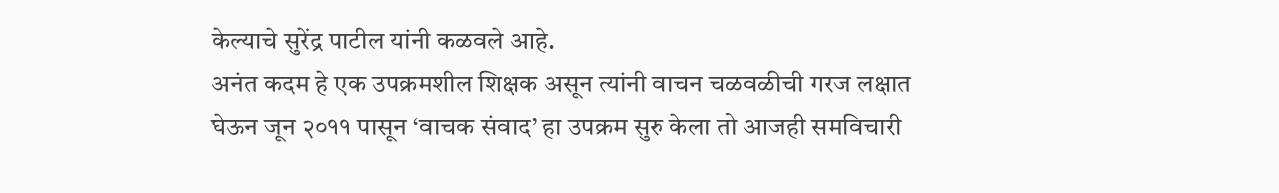केल्याचे सुरेंद्र पाटील यांनी कळवले आहे.
अनंत कदम हे एक उपक्रमशील शिक्षक असून त्यांनी वाचन चळवळीची गरज लक्षात घेऊन जून २०११ पासून ‘वाचक संवाद’ हा उपक्रम सुरु केला तो आजही समविचारी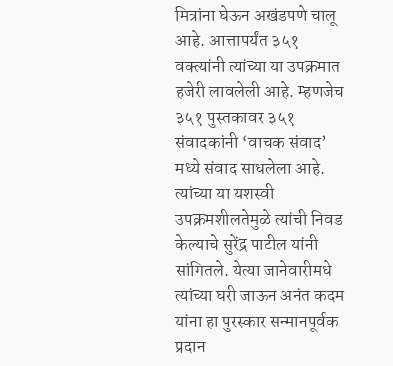मित्रांना घेऊन अखंडपणे चालू आहे. आत्तापर्यंत ३५१ वक्त्यांनी त्यांच्या या उपक्रमात हजेरी लावलेली आहे. म्हणजेच ३५१ पुस्तकावर ३५१ संवादकांनी ‘वाचक संवाद’ मध्ये संवाद साधलेला आहे. त्यांच्या या यशस्वी उपक्रमशीलतेमुळे त्यांची निवड केल्याचे सुरेंद्र पाटील यांनी सांगितले. येत्या जानेवारीमधे त्यांच्या घरी जाऊन अनंत कदम यांना हा पुरस्कार सन्मानपूर्वक प्रदान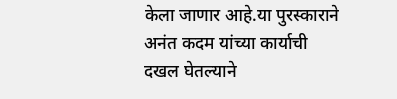केला जाणार आहे.या पुरस्काराने अनंत कदम यांच्या कार्याची दखल घेतल्याने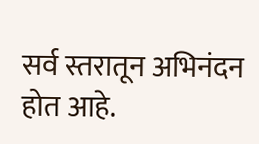सर्व स्तरातून अभिनंदन होत आहे.